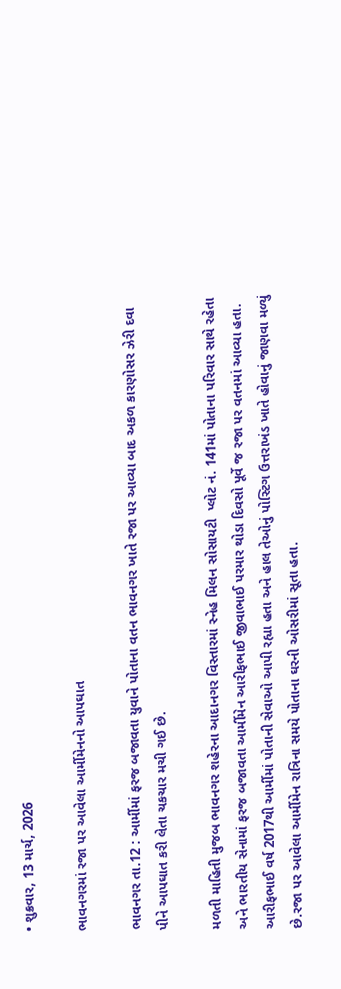• શુક્રવાર, 13 માર્ચ, 2026

ભાવનગરમાં રજા પર આવેલા આર્મીમેનનો આપઘાત

ભાવનગર તા.12 : આર્મીમાં ફરજ બજાવતા યુવાને પોતાના વતન ભાવનગર ખાતે રજા પર આવ્યા બાદ અકળ કારણોસર ઝેરી દવા પીને આપઘાત કરી લેતા ચકચાર મચી ગઈ છે.

મળતી માહિતી મુજબ ભાવનગર શહેરના આદાનગર વિસ્તારમાં સ્નેહ મિલન સોસાયટી  પ્લોટ નં. 141માં પોતાના પરિવાર સાથે રહેતા અને ભારતીય સેનામાં ફરજ બજાવતા આર્મીમેન આરીફભાઈ જીવાભાઈ પરમાર થોડા દિવસો પૂર્વે જ રજા પર વતનમાં આવ્યા હતા. આરીફભાઈ વર્ષ 2017થી આર્મીમાં પોતાની સેવાઓ આપી રહ્યા હતા અને હાલ તેઓનું પોસ્ટિગ ઉત્તરાખંડ ખાતે હોવાનું જાણવા મળ્યું છે.રજા પર આવેલા આર્મીમેન રાત્રિના સમયે પોતાના ઘરની ઓસરીમાં સૂતા હતા.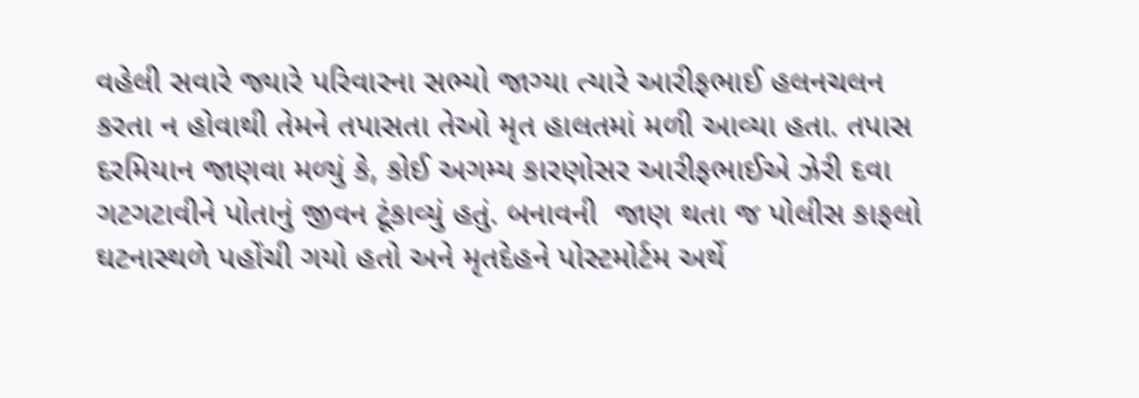વહેલી સવારે જ્યારે પરિવારના સભ્યો જાગ્યા ત્યારે આરીફભાઈ હલનચલન કરતા ન હોવાથી તેમને તપાસતા તેઓ મૃત હાલતમાં મળી આવ્યા હતા. તપાસ દરમિયાન જાણવા મળ્યું કે, કોઈ અગમ્ય કારણોસર આરીફભાઈએ ઝેરી દવા ગટગટાવીને પોતાનું જીવન ટૂંકાવ્યું હતું. બનાવની  જાણ થતા જ પોલીસ કાફલો ઘટનાસ્થળે પહોંચી ગયો હતો અને મૃતદેહને પોસ્ટમોર્ટમ અર્થે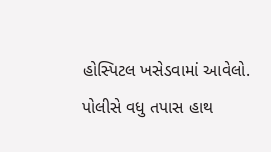હોસ્પિટલ ખસેડવામાં આવેલો. પોલીસે વધુ તપાસ હાથ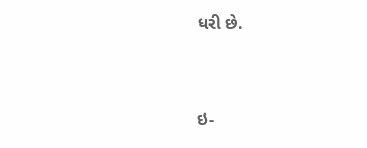ધરી છે.



ઇ-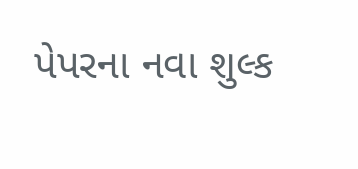પેપરના નવા શુલ્ક